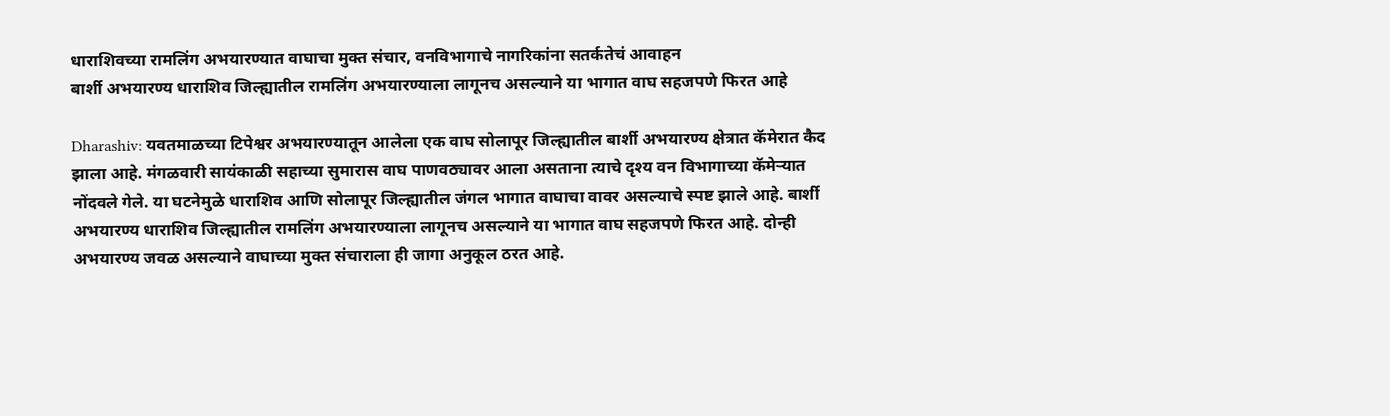धाराशिवच्या रामलिंग अभयारण्यात वाघाचा मुक्त संचार, वनविभागाचे नागरिकांना सतर्कतेचं आवाहन
बार्शी अभयारण्य धाराशिव जिल्ह्यातील रामलिंग अभयारण्याला लागूनच असल्याने या भागात वाघ सहजपणे फिरत आहे

Dharashiv: यवतमाळच्या टिपेश्वर अभयारण्यातून आलेला एक वाघ सोलापूर जिल्ह्यातील बार्शी अभयारण्य क्षेत्रात कॅमेरात कैद झाला आहे. मंगळवारी सायंकाळी सहाच्या सुमारास वाघ पाणवठ्यावर आला असताना त्याचे दृश्य वन विभागाच्या कॅमेऱ्यात नोंदवले गेले. या घटनेमुळे धाराशिव आणि सोलापूर जिल्ह्यातील जंगल भागात वाघाचा वावर असल्याचे स्पष्ट झाले आहे. बार्शी अभयारण्य धाराशिव जिल्ह्यातील रामलिंग अभयारण्याला लागूनच असल्याने या भागात वाघ सहजपणे फिरत आहे. दोन्ही अभयारण्य जवळ असल्याने वाघाच्या मुक्त संचाराला ही जागा अनुकूल ठरत आहे.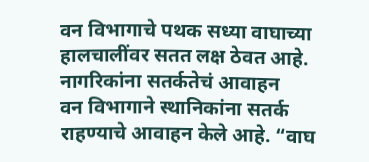वन विभागाचे पथक सध्या वाघाच्या हालचालींवर सतत लक्ष ठेवत आहे.
नागरिकांना सतर्कतेचं आवाहन
वन विभागाने स्थानिकांना सतर्क राहण्याचे आवाहन केले आहे. “वाघ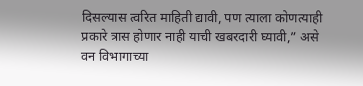दिसल्यास त्वरित माहिती द्यावी, पण त्याला कोणत्याही प्रकारे त्रास होणार नाही याची खबरदारी घ्यावी,” असे वन विभागाच्या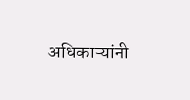अधिकाऱ्यांनी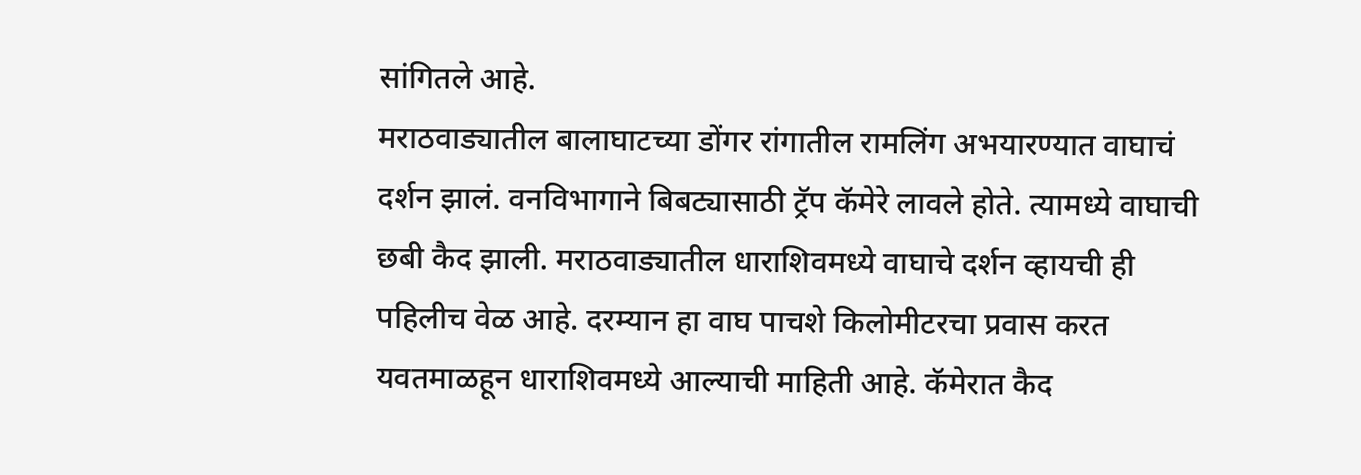सांगितले आहे.
मराठवाड्यातील बालाघाटच्या डोंगर रांगातील रामलिंग अभयारण्यात वाघाचं दर्शन झालं. वनविभागाने बिबट्यासाठी ट्रॅप कॅमेरे लावले होते. त्यामध्ये वाघाची छबी कैद झाली. मराठवाड्यातील धाराशिवमध्ये वाघाचे दर्शन व्हायची ही पहिलीच वेळ आहे. दरम्यान हा वाघ पाचशे किलोमीटरचा प्रवास करत यवतमाळहून धाराशिवमध्ये आल्याची माहिती आहे. कॅमेरात कैद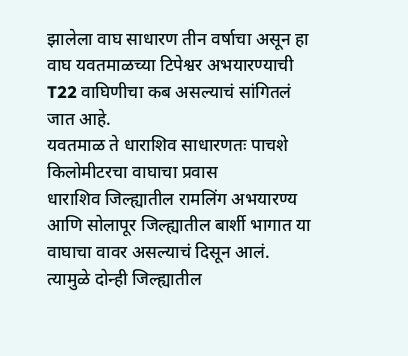झालेला वाघ साधारण तीन वर्षाचा असून हा वाघ यवतमाळच्या टिपेश्वर अभयारण्याची T22 वाघिणीचा कब असल्याचं सांगितलं जात आहे.
यवतमाळ ते धाराशिव साधारणतः पाचशे किलोमीटरचा वाघाचा प्रवास
धाराशिव जिल्ह्यातील रामलिंग अभयारण्य आणि सोलापूर जिल्ह्यातील बार्शी भागात या वाघाचा वावर असल्याचं दिसून आलं. त्यामुळे दोन्ही जिल्ह्यातील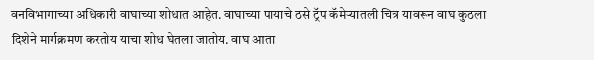वनविभागाच्या अधिकारी वाघाच्या शोधात आहेत. वाघाच्या पायाचे ठसे ट्रॅप कॅमेऱ्यातली चित्र यावरून वाघ कुठला दिशेने मार्गक्रमण करतोय याचा शोध घेतला जातोय. वाघ आता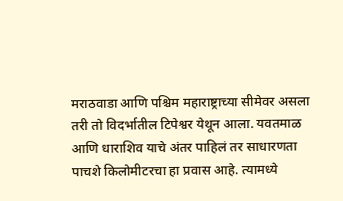मराठवाडा आणि पश्चिम महाराष्ट्राच्या सीमेवर असला तरी तो विदर्भातील टिपेश्वर येथून आला. यवतमाळ आणि धाराशिव याचे अंतर पाहिलं तर साधारणता पाचशे किलोमीटरचा हा प्रवास आहे. त्यामध्ये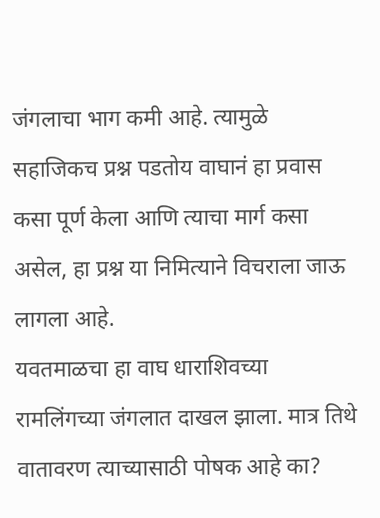जंगलाचा भाग कमी आहे. त्यामुळे सहाजिकच प्रश्न पडतोय वाघानं हा प्रवास कसा पूर्ण केला आणि त्याचा मार्ग कसा असेल, हा प्रश्न या निमित्याने विचराला जाऊ लागला आहे.
यवतमाळचा हा वाघ धाराशिवच्या रामलिंगच्या जंगलात दाखल झाला. मात्र तिथे वातावरण त्याच्यासाठी पोषक आहे का?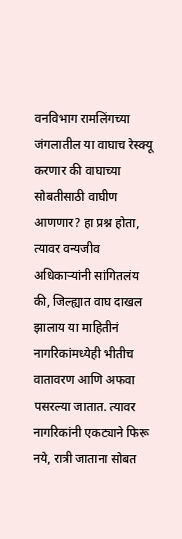वनविभाग रामलिंगच्या जंगलातील या वाघाच रेस्क्यू करणार की वाघाच्या सोबतीसाठी वाघीण आणणार? हा प्रश्न होता, त्यावर वन्यजीव अधिकाऱ्यांनी सांगितलंय की, जिल्ह्यात वाघ दाखल झालाय या माहितीनं नागरिकांमध्येही भीतीच वातावरण आणि अफवा पसरल्या जातात. त्यावर नागरिकांनी एकट्याने फिरू नये, रात्री जाताना सोबत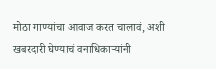मोठा गाण्यांचा आवाज करत चालावं, अशी खबरदारी घेण्याचं वनाधिकाऱ्यांनी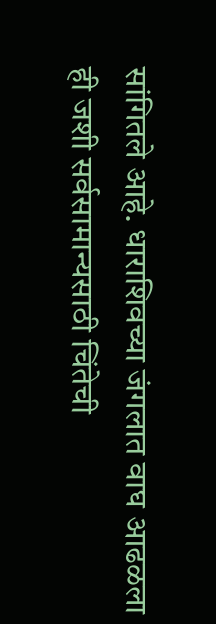सांगितले आहे. धाराशिवच्या जंगलात वाघ आढळला ही जशी सर्वसामान्यसाठी चिंतेची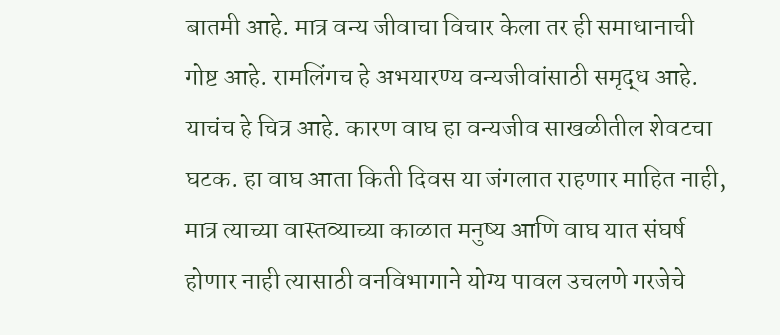बातमी आहे. मात्र वन्य जीवाचा विचार केला तर ही समाधानाची गोष्ट आहे. रामलिंगच हे अभयारण्य वन्यजीवांसाठी समृद्ध आहे. याचंच हे चित्र आहे. कारण वाघ हा वन्यजीव साखळीतील शेवटचा घटक. हा वाघ आता किती दिवस या जंगलात राहणार माहित नाही, मात्र त्याच्या वास्तव्याच्या काळात मनुष्य आणि वाघ यात संघर्ष होणार नाही त्यासाठी वनविभागाने योग्य पावल उचलणे गरजेचे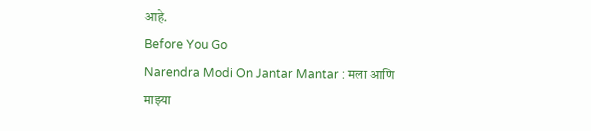आहे.
Before You Go
Narendra Modi On Jantar Mantar : मला आणि माझ्या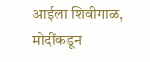आईला शिवीगाळ, मोदींकडून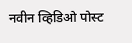नवीन व्हिडिओ पोस्ट